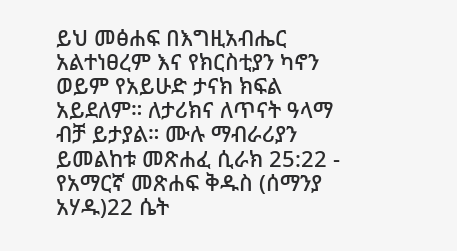ይህ መፅሐፍ በእግዚአብሔር አልተነፀረም እና የክርስቲያን ካኖን ወይም የአይሁድ ታናክ ክፍል አይደለም። ለታሪክና ለጥናት ዓላማ ብቻ ይታያል። ሙሉ ማብራሪያን ይመልከቱ መጽሐፈ ሲራክ 25:22 - የአማርኛ መጽሐፍ ቅዱስ (ሰማንያ አሃዱ)22 ሴት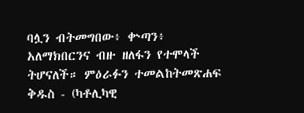ባሏን ብትመግበው፥ ቍጣን፥ አለማክበርንና ብዙ ዘለፋን የተሞላች ትሆናለች። ምዕራፉን ተመልከትመጽሐፍ ቅዱስ - (ካቶሊካዊ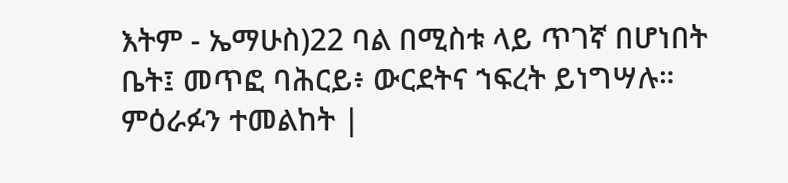እትም - ኤማሁስ)22 ባል በሚስቱ ላይ ጥገኛ በሆነበት ቤት፤ መጥፎ ባሕርይ፥ ውርደትና ኀፍረት ይነግሣሉ። ምዕራፉን ተመልከት |